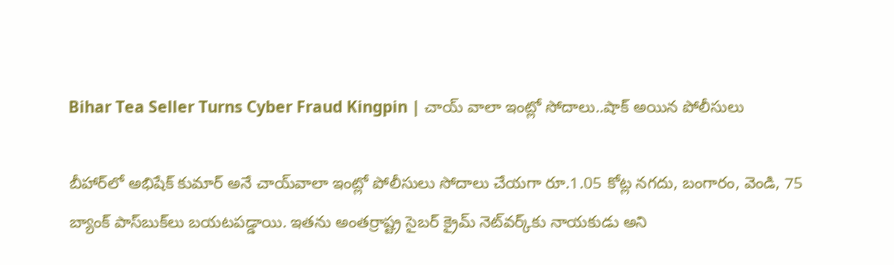Bihar Tea Seller Turns Cyber Fraud Kingpin | చాయ్ వాలా ఇంట్లో సోదాలు..షాక్ అయిన పోలీసులు

బీహార్‌లో అభిషేక్ కుమార్ అనే చాయ్‌వాలా ఇంట్లో పోలీసులు సోదాలు చేయగా రూ.1.05 కోట్ల నగదు, బంగారం, వెండి, 75 బ్యాంక్ పాస్‌బుక్‌లు బయటపడ్డాయి. ఇతను అంతర్రాష్ట్ర సైబర్ క్రైమ్ నెట్‌వర్క్‌కు నాయకుడు అని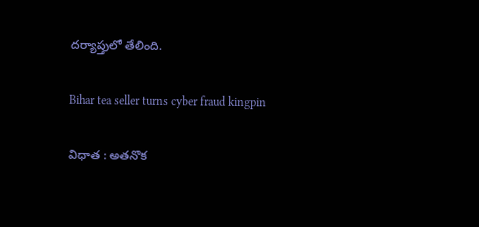దర్యాప్తులో తేలింది.

Bihar tea seller turns cyber fraud kingpin

విధాత : అతనొక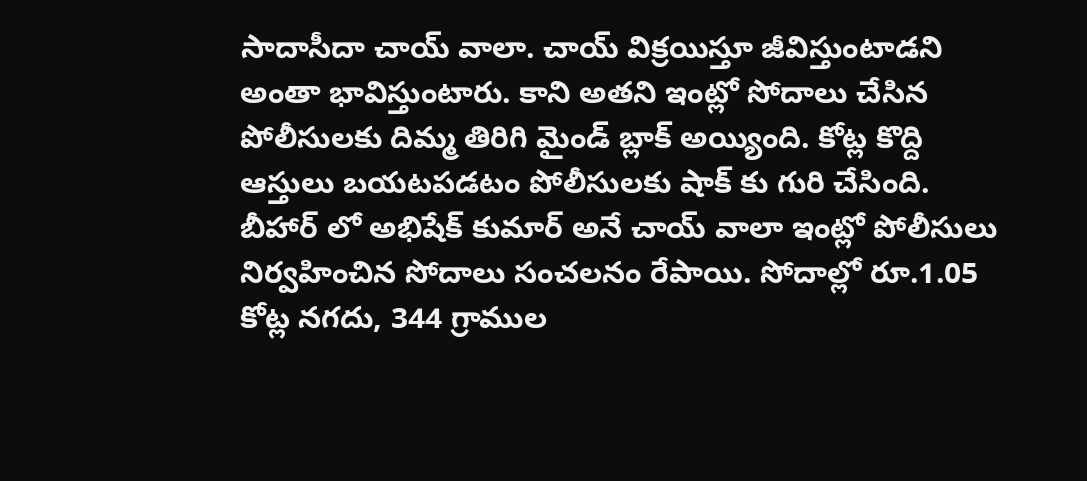సాదాసీదా చాయ్ వాలా. చాయ్ విక్రయిస్తూ జీవిస్తుంటాడని అంతా భావిస్తుంటారు. కాని అతని ఇంట్లో సోదాలు చేసిన పోలీసులకు దిమ్మ తిరిగి మైండ్ బ్లాక్ అయ్యింది. కోట్ల కొద్ది ఆస్తులు బయటపడటం పోలీసులకు షాక్ కు గురి చేసింది. బీహార్ లో అభిషేక్ కుమార్ అనే చాయ్ వాలా ఇంట్లో పోలీసులు నిర్వహించిన సోదాలు సంచలనం రేపాయి. సోదాల్లో రూ.1.05 కోట్ల నగదు, 344 గ్రాముల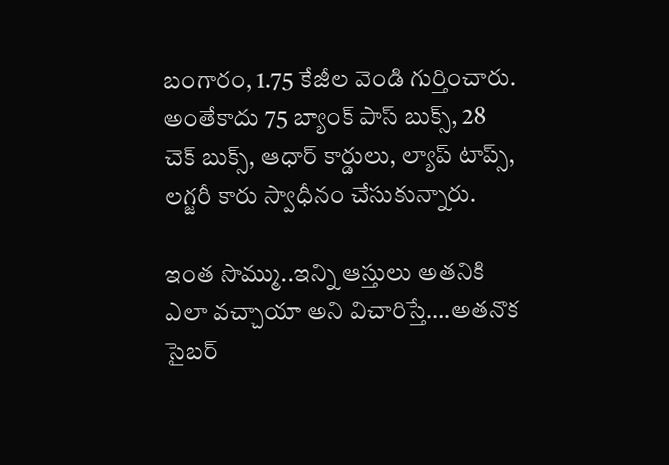బంగారం, 1.75 కేజీల వెండి గుర్తించారు. అంతేకాదు 75 బ్యాంక్ పాస్ బుక్స్, 28 చెక్ బుక్స్, ఆధార్ కార్డులు, ల్యాప్ టాప్స్, లగ్జరీ కారు స్వాధీనం చేసుకున్నారు.

ఇంత సొమ్ము..ఇన్ని ఆస్తులు అతనికి ఎలా వచ్చాయా అని విచారిస్తే….అతనొక సైబర్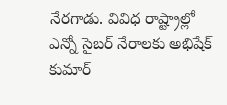నేరగాడు. వివిధ రాష్ట్రాల్లో ఎన్నో సైబర్ నేరాలకు అభిషేక్ కుమార్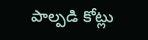పాల్పడి కోట్లు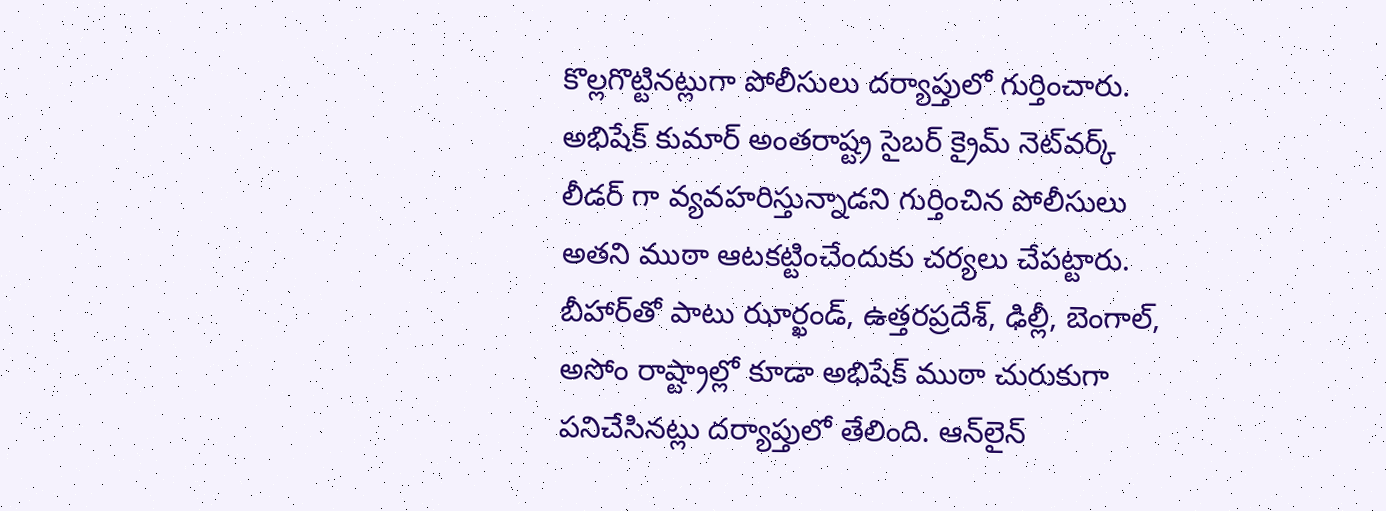కొల్లగొట్టినట్లుగా పోలీసులు దర్యాప్తులో గుర్తించారు. అభిషేక్ కుమార్ అంతరాష్ట్ర సైబర్ క్రైమ్ నెట్‌వర్క్ లీడర్ గా వ్యవహరిస్తున్నాడని గుర్తించిన పోలీసులు అతని ముఠా ఆటకట్టించేందుకు చర్యలు చేపట్టారు. బీహార్‌తో పాటు ఝార్ఖండ్‌, ఉత్తరప్రదేశ్‌, ఢిల్లీ, బెంగాల్‌, అసోం రాష్ట్రాల్లో కూడా అభిషేక్ ముఠా చురుకుగా పనిచేసినట్లు దర్యాప్తులో తేలింది. ఆన్‌లైన్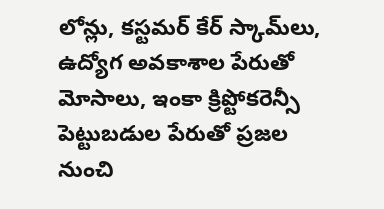లోన్లు, కస్టమర్ కేర్ స్కామ్‌లు, ఉద్యోగ అవకాశాల పేరుతో మోసాలు, ఇంకా క్రిప్టోకరెన్సీ పెట్టుబడుల పేరుతో ప్రజల నుంచి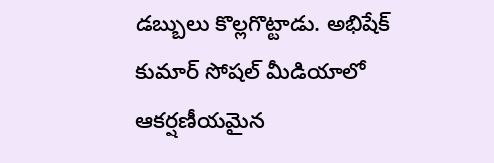డబ్బులు కొల్లగొట్టాడు. అభిషేక్ కుమార్ సోషల్ మీడియాలో ఆకర్షణీయమైన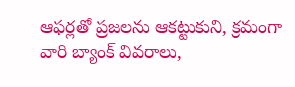ఆఫర్లతో ప్రజలను ఆకట్టుకుని, క్రమంగా వారి బ్యాంక్ వివరాలు,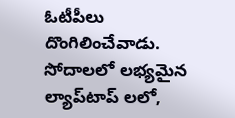ఓటీపీలు దొంగిలించేవాడు. సోదాలలో లభ్యమైన ల్యాప్‌టాప్ లలో,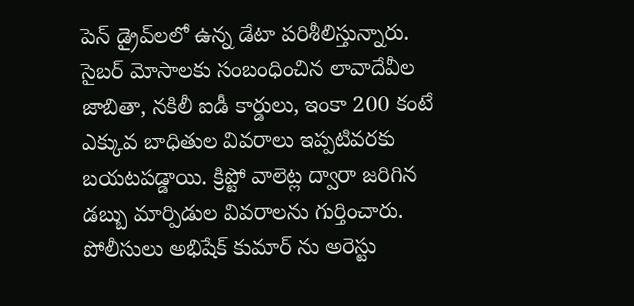పెన్ డ్రైవ్‌లలో ఉన్న డేటా పరిశీలిస్తున్నారు. సైబర్ మోసాలకు సంబంధించిన లావాదేవీల జాబితా, నకిలీ ఐడీ కార్డులు, ఇంకా 200 కంటే ఎక్కువ బాధితుల వివరాలు ఇప్పటివరకు బయటపడ్డాయి. క్రిప్టో వాలెట్ల ద్వారా జరిగిన డబ్బు మార్పిడుల వివరాలను గుర్తించారు. పోలీసులు అభిషేక్ కుమార్ ను అరెస్టు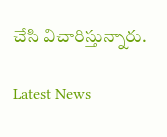చేసి విచారిస్తున్నారు.

Latest News